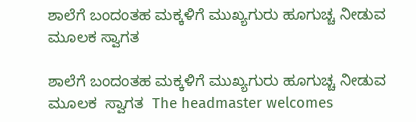ಶಾಲೆಗೆ ಬಂದಂತಹ ಮಕ್ಕಳಿಗೆ ಮುಖ್ಯಗುರು ಹೂಗುಚ್ಚ ನೀಡುವ ಮೂಲಕ ಸ್ವಾಗತ

ಶಾಲೆಗೆ ಬಂದಂತಹ ಮಕ್ಕಳಿಗೆ ಮುಖ್ಯಗುರು ಹೂಗುಚ್ಚ ನೀಡುವ ಮೂಲಕ  ಸ್ವಾಗತ  The headmaster welcomes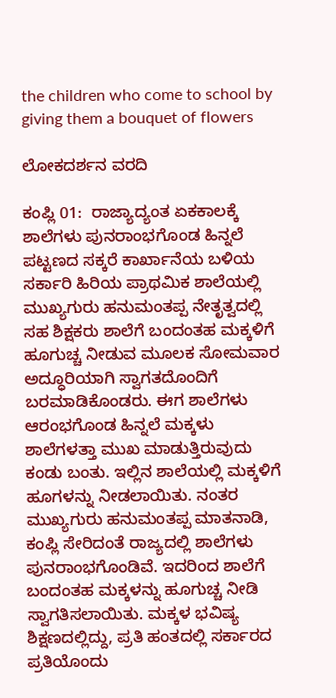the children who come to school by giving them a bouquet of flowers

ಲೋಕದರ್ಶನ ವರದಿ

ಕಂಪ್ಲಿ 01:  ರಾಜ್ಯಾದ್ಯಂತ ಏಕಕಾಲಕ್ಕೆ ಶಾಲೆಗಳು ಪುನರಾಂಭಗೊಂಡ ಹಿನ್ನಲೆ ಪಟ್ಟಣದ ಸಕ್ಕರೆ ಕಾರ್ಖಾನೆಯ ಬಳಿಯ ಸರ್ಕಾರಿ ಹಿರಿಯ ಪ್ರಾಥಮಿಕ ಶಾಲೆಯಲ್ಲಿ ಮುಖ್ಯಗುರು ಹನುಮಂತಪ್ಪ ನೇತೃತ್ವದಲ್ಲಿ ಸಹ ಶಿಕ್ಷಕರು ಶಾಲೆಗೆ ಬಂದಂತಹ ಮಕ್ಕಳಿಗೆ ಹೂಗುಚ್ಚ ನೀಡುವ ಮೂಲಕ ಸೋಮವಾರ ಅದ್ಧೂರಿಯಾಗಿ ಸ್ವಾಗತದೊಂದಿಗೆ ಬರಮಾಡಿಕೊಂಡರು. ಈಗ ಶಾಲೆಗಳು ಆರಂಭಗೊಂಡ ಹಿನ್ನಲೆ ಮಕ್ಕಳು ಶಾಲೆಗಳತ್ತಾ ಮುಖ ಮಾಡುತ್ತಿರುವುದು ಕಂಡು ಬಂತು. ಇಲ್ಲಿನ ಶಾಲೆಯಲ್ಲಿ ಮಕ್ಕಳಿಗೆ ಹೂಗಳನ್ನು ನೀಡಲಾಯಿತು. ನಂತರ ಮುಖ್ಯಗುರು ಹನುಮಂತಪ್ಪ ಮಾತನಾಡಿ, ಕಂಪ್ಲಿ ಸೇರಿದಂತೆ ರಾಜ್ಯದಲ್ಲಿ ಶಾಲೆಗಳು ಪುನರಾಂಭಗೊಂಡಿವೆ. ಇದರಿಂದ ಶಾಲೆಗೆ ಬಂದಂತಹ ಮಕ್ಕಳನ್ನು ಹೂಗುಚ್ಚ ನೀಡಿ ಸ್ವಾಗತಿಸಲಾಯಿತು. ಮಕ್ಕಳ ಭವಿಷ್ಯ ಶಿಕ್ಷಣದಲ್ಲಿದ್ದು, ಪ್ರತಿ ಹಂತದಲ್ಲಿ ಸರ್ಕಾರದ ಪ್ರತಿಯೊಂದು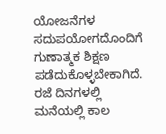ಯೋಜನೆಗಳ ಸದುಪಯೋಗದೊಂದಿಗೆ ಗುಣಾತ್ಮಕ ಶಿಕ್ಷಣ ಪಡೆದುಕೊಳ್ಳಬೇಕಾಗಿದೆ. ರಜೆ ದಿನಗಳಲ್ಲಿ ಮನೆಯಲ್ಲಿ ಕಾಲ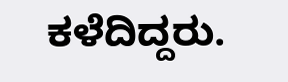ಕಳೆದಿದ್ದರು.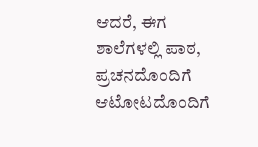ಆದರೆ, ಈಗ ಶಾಲೆಗಳಲ್ಲಿ ಪಾಠ, ಪ್ರಚನದೊಂದಿಗೆ ಆಟೋಟದೊಂದಿಗೆ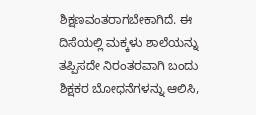ಶಿಕ್ಷಣವಂತರಾಗಬೇಕಾಗಿದೆ. ಈ ದಿಸೆಯಲ್ಲಿ ಮಕ್ಕಳು ಶಾಲೆಯನ್ನು ತಪ್ಪಿಸದೇ ನಿರಂತರವಾಗಿ ಬಂದು ಶಿಕ್ಷಕರ ಬೋಧನೆಗಳನ್ನು ಆಲಿಸಿ,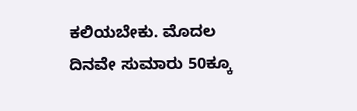ಕಲಿಯಬೇಕು. ಮೊದಲ ದಿನವೇ ಸುಮಾರು 50ಕ್ಕೂ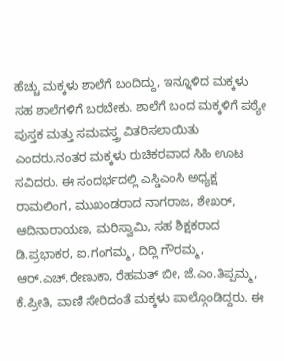ಹೆಚ್ಚು ಮಕ್ಕಳು ಶಾಲೆಗೆ ಬಂದಿದ್ದು, ಇನ್ನೂಳಿದ ಮಕ್ಕಳು ಸಹ ಶಾಲೆಗಳಿಗೆ ಬರಬೇಕು. ಶಾಲೆಗೆ ಬಂದ ಮಕ್ಕಳಿಗೆ ಪಠ್ಯೇ ಪುಸ್ತಕ ಮತ್ತು ಸಮವಸ್ತ್ರ ವಿತರಿಸಲಾಯಿತು ಎಂದರು.ನಂತರ ಮಕ್ಕಳು ರುಚಿಕರವಾದ ಸಿಹಿ ಊಟ ಸವಿದರು. ಈ ಸಂದರ್ಭದಲ್ಲಿ ಎಸ್ಡಿಎಂಸಿ ಅಧ್ಯಕ್ಷ ರಾಮಲಿಂಗ, ಮುಖಂಡರಾದ ನಾಗರಾಜ, ಶೇಖರ್, ಆದಿನಾರಾಯಣ, ಮರಿಸ್ವಾಮಿ, ಸಹ ಶಿಕ್ಷಕರಾದ ಡಿ.ಪ್ರಭಾಕರ, ಐ.ಗಂಗಮ್ಮ, ದಿದ್ಲಿ ಗೌರಮ್ಮ, ಆರ್‌.ಎಚ್‌.ರೇಣುಕಾ, ರೆಹಮತ್ ಬೀ, ಜೆ.ಎಂ.ತಿಪ್ಪಮ್ಮ, ಕೆ.ಪ್ರೀತಿ, ವಾಣಿ ಸೇರಿದಂತೆ ಮಕ್ಕಳು ಪಾಲ್ಗೊಂಡಿದ್ದರು. ಈ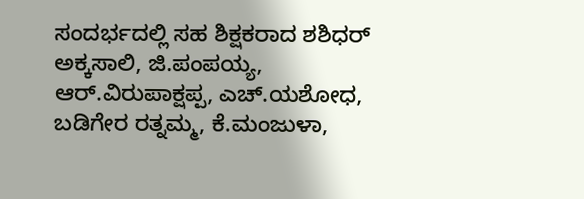ಸಂದರ್ಭದಲ್ಲಿ ಸಹ ಶಿಕ್ಷಕರಾದ ಶಶಿಧರ್ ಅಕ್ಕಸಾಲಿ, ಜಿ.ಪಂಪಯ್ಯ, ಆರ್‌.ವಿರುಪಾಕ್ಷಪ್ಪ, ಎಚ್‌.ಯಶೋಧ, ಬಡಿಗೇರ ರತ್ನಮ್ಮ, ಕೆ.ಮಂಜುಳಾ,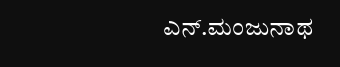ಎನ್‌.ಮಂಜುನಾಥ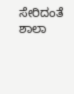ಸೇರಿದಂತೆ ಶಾಲಾ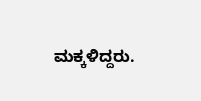ಮಕ್ಕಳಿದ್ದರು.